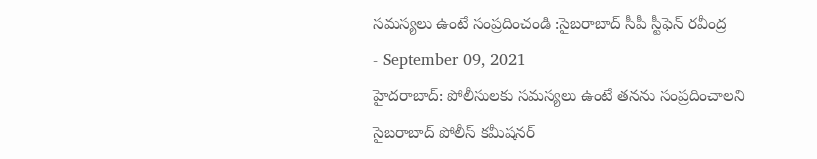సమస్యలు ఉంటే సంప్రదించండి :సైబరాబాద్ సీపీ స్టీఫెన్ రవీంద్ర
- September 09, 2021
హైదరాబాద్: పోలీసులకు సమస్యలు ఉంటే తనను సంప్రదించాలని సైబరాబాద్ పోలీస్ కమీషనర్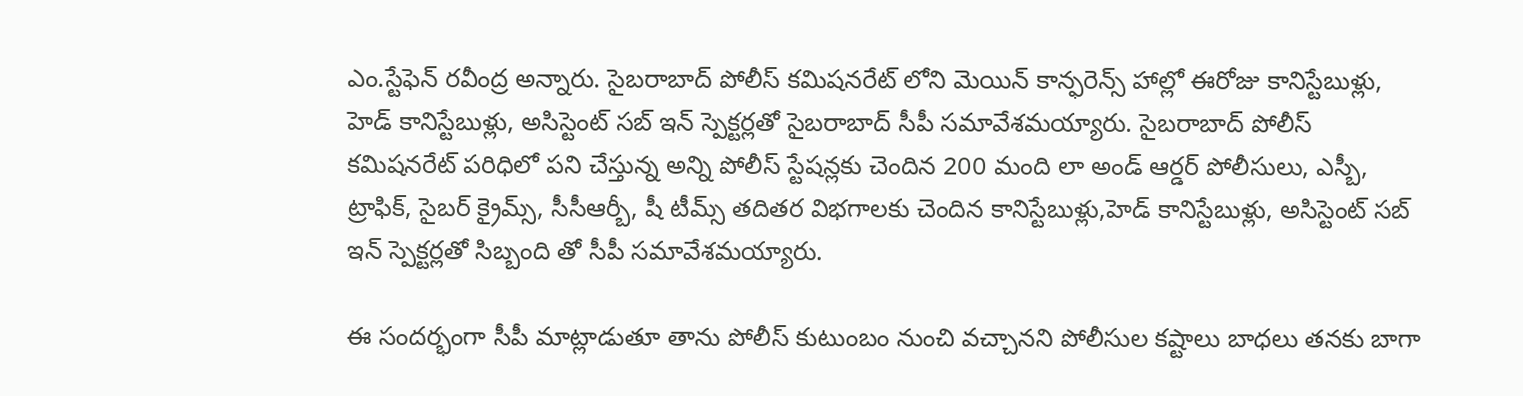ఎం.స్టేఫెన్ రవీంద్ర అన్నారు. సైబరాబాద్ పోలీస్ కమిషనరేట్ లోని మెయిన్ కాన్ఫరెన్స్ హాల్లో ఈరోజు కానిస్టేబుళ్లు, హెడ్ కానిస్టేబుళ్లు, అసిస్టెంట్ సబ్ ఇన్ స్పెక్టర్లతో సైబరాబాద్ సీపీ సమావేశమయ్యారు. సైబరాబాద్ పోలీస్ కమిషనరేట్ పరిధిలో పని చేస్తున్న అన్ని పోలీస్ స్టేషన్లకు చెందిన 200 మంది లా అండ్ ఆర్డర్ పోలీసులు, ఎస్బీ, ట్రాఫిక్, సైబర్ క్రైమ్స్, సీసీఆర్బీ, షీ టీమ్స్ తదితర విభగాలకు చెందిన కానిస్టేబుళ్లు,హెడ్ కానిస్టేబుళ్లు, అసిస్టెంట్ సబ్ ఇన్ స్పెక్టర్లతో సిబ్బంది తో సీపీ సమావేశమయ్యారు.

ఈ సందర్భంగా సీపీ మాట్లాడుతూ తాను పోలీస్ కుటుంబం నుంచి వచ్చానని పోలీసుల కష్టాలు బాధలు తనకు బాగా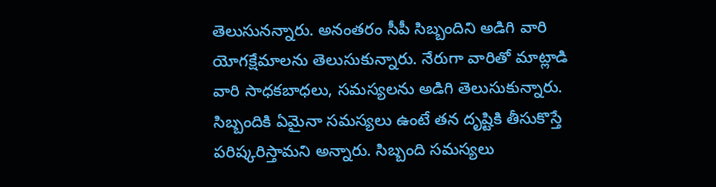తెలుసునన్నారు. అనంతరం సీపీ సిబ్బందిని అడిగి వారి యోగక్షేమాలను తెలుసుకున్నారు. నేరుగా వారితో మాట్లాడి వారి సాధకబాధలు, సమస్యలను అడిగి తెలుసుకున్నారు. సిబ్బందికి ఏమైనా సమస్యలు ఉంటే తన దృష్టికి తీసుకొస్తే పరిష్కరిస్తామని అన్నారు. సిబ్బంది సమస్యలు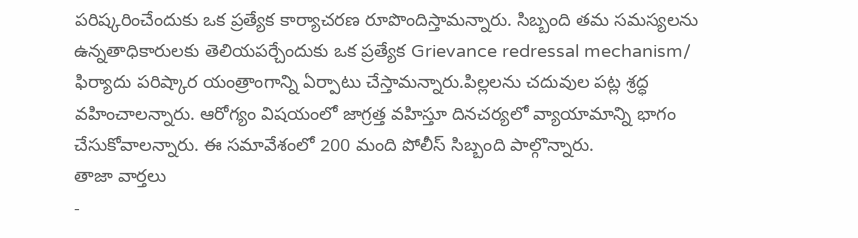పరిష్కరించేందుకు ఒక ప్రత్యేక కార్యాచరణ రూపొందిస్తామన్నారు. సిబ్బంది తమ సమస్యలను ఉన్నతాధికారులకు తెలియపర్చేందుకు ఒక ప్రత్యేక Grievance redressal mechanism/ ఫిర్యాదు పరిష్కార యంత్రాంగాన్ని ఏర్పాటు చేస్తామన్నారు.పిల్లలను చదువుల పట్ల శ్రద్ధ వహించాలన్నారు. ఆరోగ్యం విషయంలో జాగ్రత్త వహిస్తూ దినచర్యలో వ్యాయామాన్ని భాగం చేసుకోవాలన్నారు. ఈ సమావేశంలో 200 మంది పోలీస్ సిబ్బంది పాల్గొన్నారు.
తాజా వార్తలు
-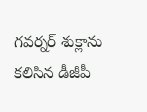గవర్నర్ శుక్లాను కలిసిన డీజీపీ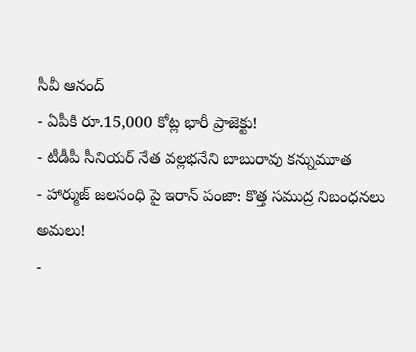సీవీ ఆనంద్
- ఏపీకి రూ.15,000 కోట్ల భారీ ప్రాజెక్టు!
- టీడీపీ సీనియర్ నేత వల్లభనేని బాబురావు కన్నుమూత
- హార్ముజ్ జలసంధి పై ఇరాన్ పంజా: కొత్త సముద్ర నిబంధనలు అమలు!
-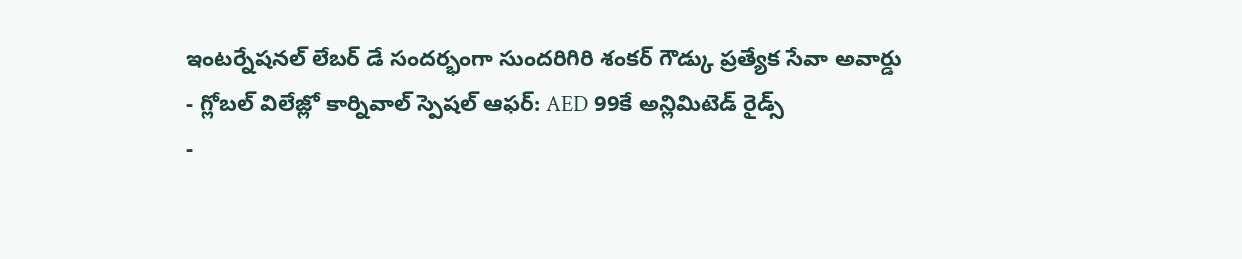ఇంటర్నేషనల్ లేబర్ డే సందర్భంగా సుందరిగిరి శంకర్ గౌడ్కు ప్రత్యేక సేవా అవార్డు
- గ్లోబల్ విలేజ్లో కార్నివాల్ స్పెషల్ ఆఫర్: AED 99కే అన్లిమిటెడ్ రైడ్స్
-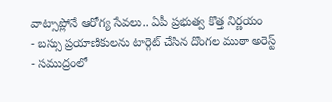వాట్సాప్లోనే ఆరోగ్య సేవలు.. ఏపీ ప్రభుత్వ కొత్త నిర్ణయం
- బస్సు ప్రయాణికులను టార్గెట్ చేసిన దొంగల ముఠా అరెస్ట్
- సముద్రంలో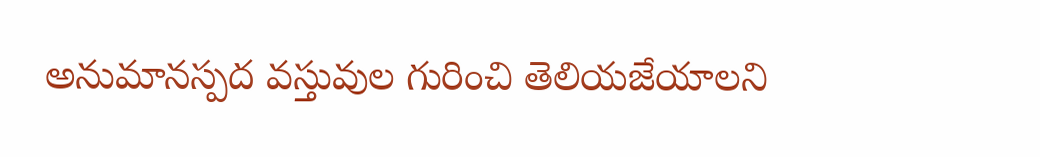అనుమానస్పద వస్తువుల గురించి తెలియజేయాలని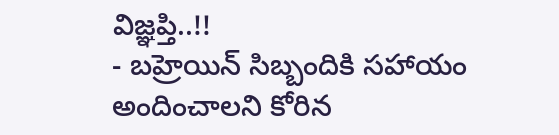విజ్ఞప్తి..!!
- బహ్రెయిన్ సిబ్బందికి సహాయం అందించాలని కోరిన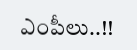ఎంపీలు..!!